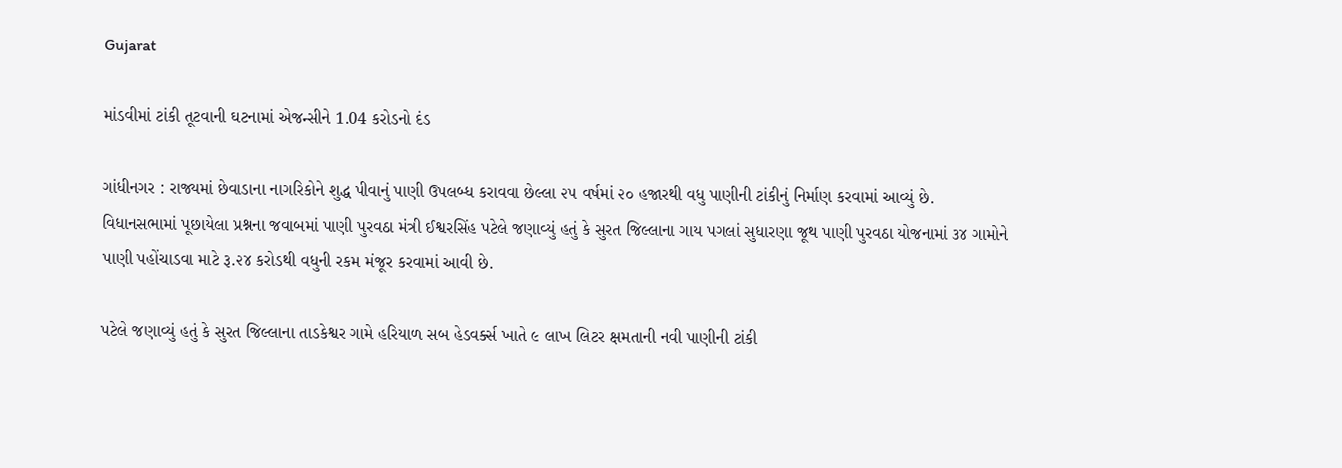Gujarat

માંડવીમાં ટાંકી તૂટવાની ઘટનામાં એજન્સીને 1.04 કરોડનો દંડ

ગાંધીનગર : રાજ્યમાં છેવાડાના નાગરિકોને શુદ્ધ પીવાનું પાણી ઉપલબ્ધ કરાવવા છેલ્લા ૨૫ વર્ષમાં ૨૦ હજારથી વધુ પાણીની ટાંકીનું નિર્માણ કરવામાં આવ્યું છે. વિધાનસભામાં પૂછાયેલા પ્રશ્નના જવાબમાં પાણી પુરવઠા મંત્રી ઈશ્વરસિંહ પટેલે જણાવ્યું હતું કે સુરત જિલ્લાના ગાય પગલાં સુધારણા જૂથ પાણી પુરવઠા યોજનામાં ૩૪ ગામોને પાણી પહોંચાડવા માટે રૂ.૨૪ કરોડથી વધુની રકમ મંજૂર કરવામાં આવી છે.

પટેલે જણાવ્યું હતું કે સુરત જિલ્લાના તાડકેશ્વર ગામે હરિયાળ સબ હેડવર્ક્સ ખાતે ૯ લાખ લિટર ક્ષમતાની નવી પાણીની ટાંકી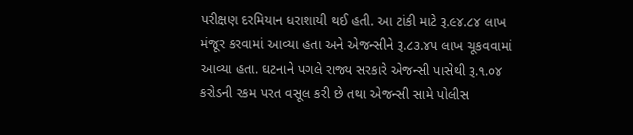પરીક્ષણ દરમિયાન ધરાશાયી થઈ હતી. આ ટાંકી માટે રૂ.૯૪.૮૪ લાખ મંજૂર કરવામાં આવ્યા હતા અને એજન્સીને રૂ.૮૩.૪૫ લાખ ચૂકવવામાં આવ્યા હતા. ઘટનાને પગલે રાજ્ય સરકારે એજન્સી પાસેથી રૂ.૧.૦૪ કરોડની રકમ પરત વસૂલ કરી છે તથા એજન્સી સામે પોલીસ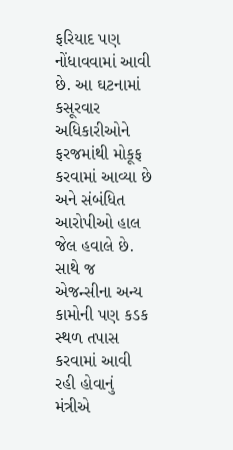ફરિયાદ પણ નોંધાવવામાં આવી છે. આ ઘટનામાં કસૂરવાર અધિકારીઓને ફરજમાંથી મોકૂફ કરવામાં આવ્યા છે અને સંબંધિત આરોપીઓ હાલ જેલ હવાલે છે. સાથે જ એજન્સીના અન્ય કામોની પણ કડક સ્થળ તપાસ કરવામાં આવી રહી હોવાનું મંત્રીએ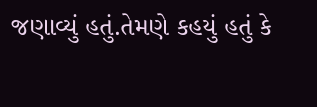જણાવ્યું હતું.તેમણે કહયું હતું કે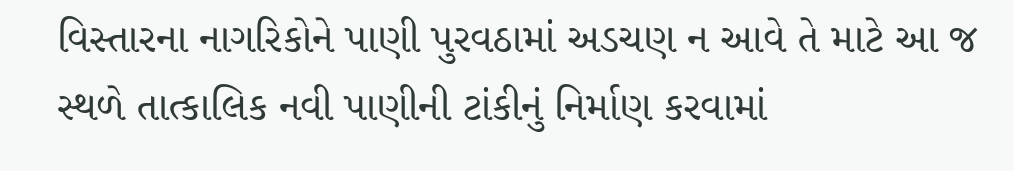વિસ્તારના નાગરિકોને પાણી પુરવઠામાં અડચણ ન આવે તે માટે આ જ સ્થળે તાત્કાલિક નવી પાણીની ટાંકીનું નિર્માણ કરવામાં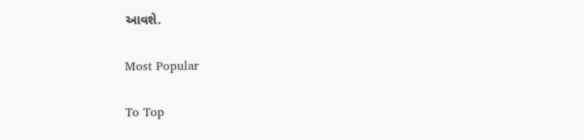આવશે.

Most Popular

To Top